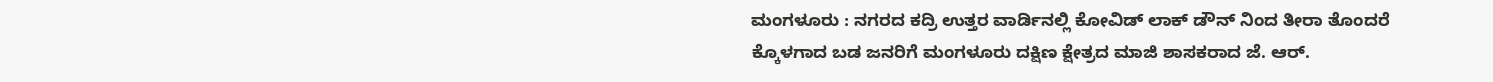ಮಂಗಳೂರು : ನಗರದ ಕದ್ರಿ ಉತ್ತರ ವಾರ್ಡಿನಲ್ಲಿ ಕೋವಿಡ್ ಲಾಕ್ ಡೌನ್ ನಿಂದ ತೀರಾ ತೊಂದರೆ ಕ್ಕೊಳಗಾದ ಬಡ ಜನರಿಗೆ ಮಂಗಳೂರು ದಕ್ಷಿಣ ಕ್ಷೇತ್ರದ ಮಾಜಿ ಶಾಸಕರಾದ ಜೆ. ಆರ್.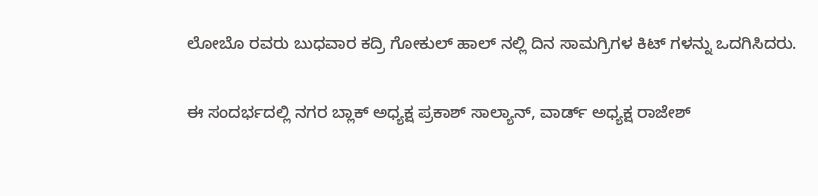ಲೋಬೊ ರವರು ಬುಧವಾರ ಕದ್ರಿ ಗೋಕುಲ್ ಹಾಲ್ ನಲ್ಲಿ ದಿನ ಸಾಮಗ್ರಿಗಳ ಕಿಟ್ ಗಳನ್ನು ಒದಗಿಸಿದರು.

ಈ ಸಂದರ್ಭದಲ್ಲಿ ನಗರ ಬ್ಲಾಕ್ ಅಧ್ಯಕ್ಷ ಪ್ರಕಾಶ್ ಸಾಲ್ಯಾನ್, ವಾರ್ಡ್ ಅಧ್ಯಕ್ಷ ರಾಜೇಶ್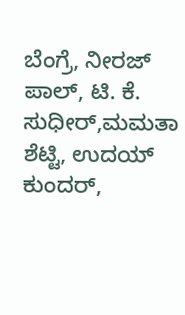ಬೆಂಗ್ರೆ, ನೀರಜ್ ಪಾಲ್, ಟಿ. ಕೆ. ಸುಧೀರ್,ಮಮತಾ ಶೆಟ್ಟಿ, ಉದಯ್ ಕುಂದರ್,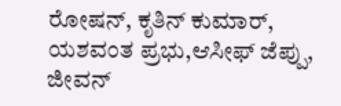ರೋಷನ್, ಕೃತಿನ್ ಕುಮಾರ್, ಯಶವಂತ ಪ್ರಭು,ಆಸೀಫ್ ಜೆಪ್ಪು, ಜೀವನ್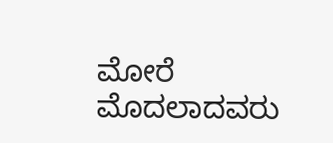ಮೋರೆ ಮೊದಲಾದವರು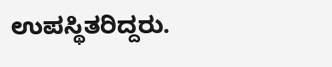ಉಪಸ್ಥಿತರಿದ್ದರು.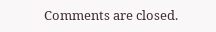Comments are closed.